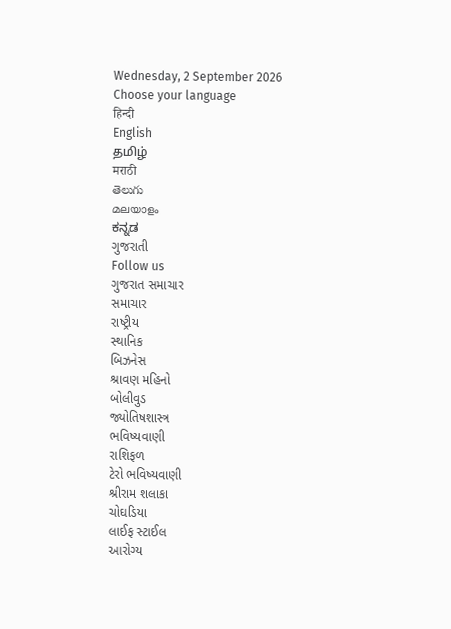Wednesday, 2 September 2026
Choose your language
हिन्दी
English
தமிழ்
मराठी
తెలుగు
മലയാളം
ಕನ್ನಡ
ગુજરાતી
Follow us
ગુજરાત સમાચાર
સમાચાર
રાષ્ટ્રીય
સ્થાનિક
બિઝનેસ
શ્રાવણ મહિનો
બોલીવુડ
જ્યોતિષશાસ્ત્ર
ભવિષ્યવાણી
રાશિફળ
ટેરો ભવિષ્યવાણી
શ્રીરામ શલાકા
ચોઘડિયા
લાઈફ સ્ટાઈલ
આરોગ્ય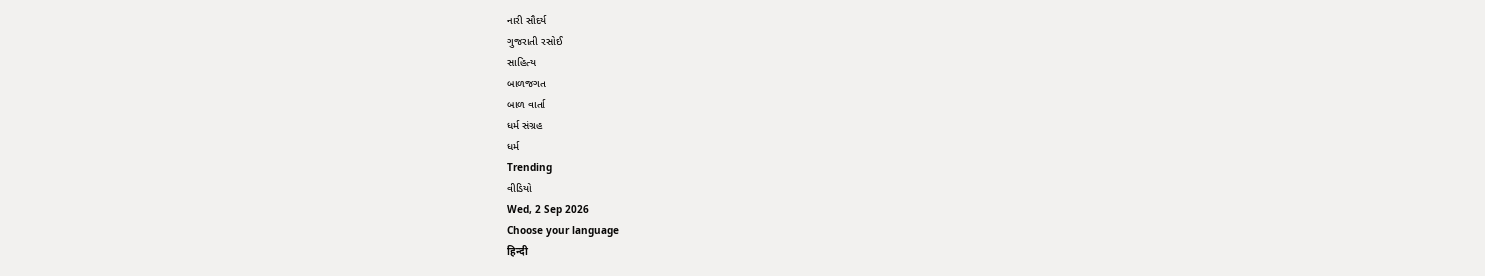નારી સૌદર્ય
ગુજરાતી રસોઈ
સાહિત્ય
બાળજગત
બાળ વાર્તા
ધર્મ સંગ્રહ
ધર્મ
Trending
વીડિયો
Wed, 2 Sep 2026
Choose your language
हिन्दी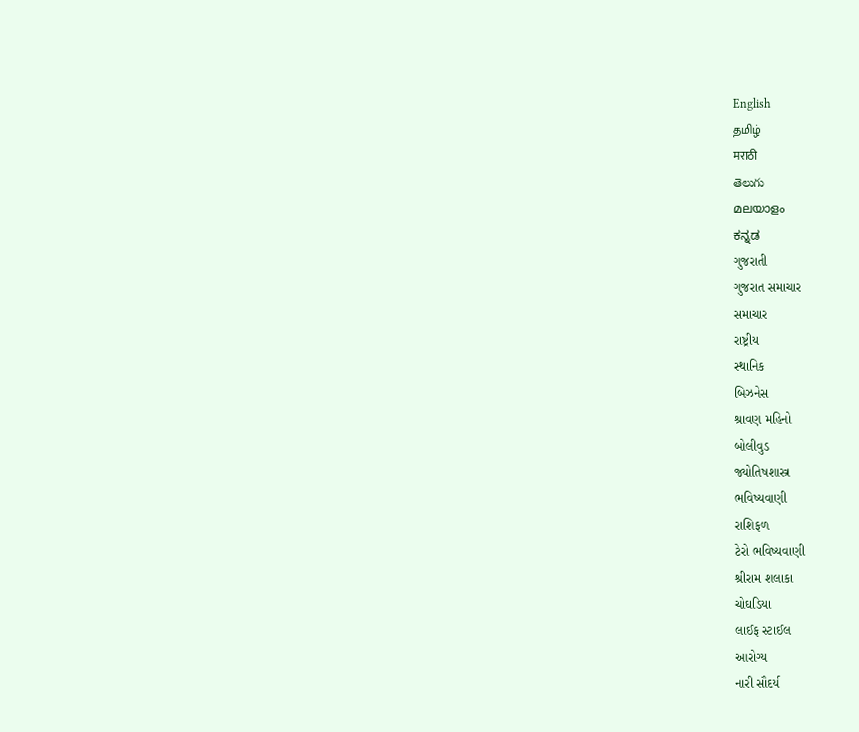English
தமிழ்
मराठी
తెలుగు
മലയാളം
ಕನ್ನಡ
ગુજરાતી
ગુજરાત સમાચાર
સમાચાર
રાષ્ટ્રીય
સ્થાનિક
બિઝનેસ
શ્રાવણ મહિનો
બોલીવુડ
જ્યોતિષશાસ્ત્ર
ભવિષ્યવાણી
રાશિફળ
ટેરો ભવિષ્યવાણી
શ્રીરામ શલાકા
ચોઘડિયા
લાઈફ સ્ટાઈલ
આરોગ્ય
નારી સૌદર્ય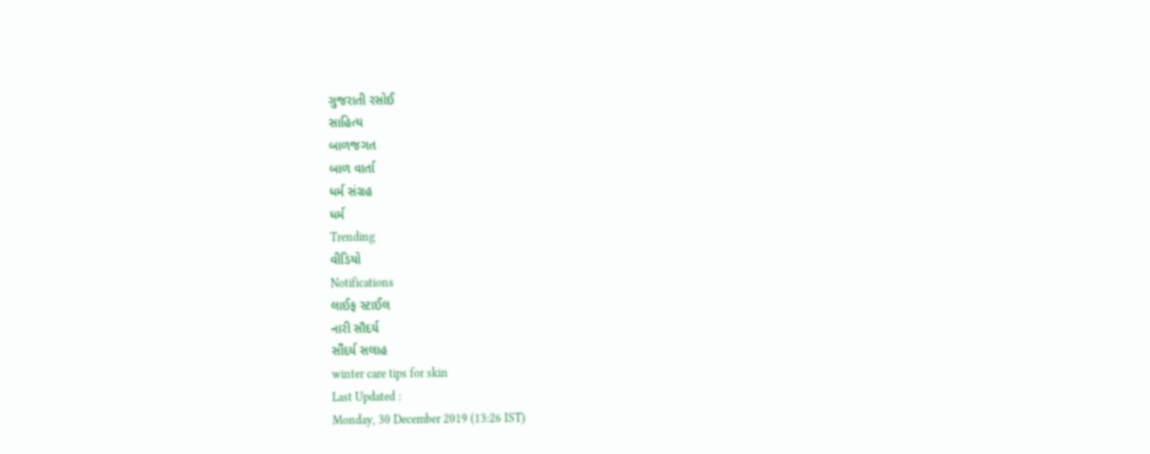ગુજરાતી રસોઈ
સાહિત્ય
બાળજગત
બાળ વાર્તા
ધર્મ સંગ્રહ
ધર્મ
Trending
વીડિયો
Notifications
લાઈફ સ્ટાઈલ
નારી સૌદર્ય
સૌંદર્ય સલાહ
winter care tips for skin
Last Updated :
Monday, 30 December 2019 (13:26 IST)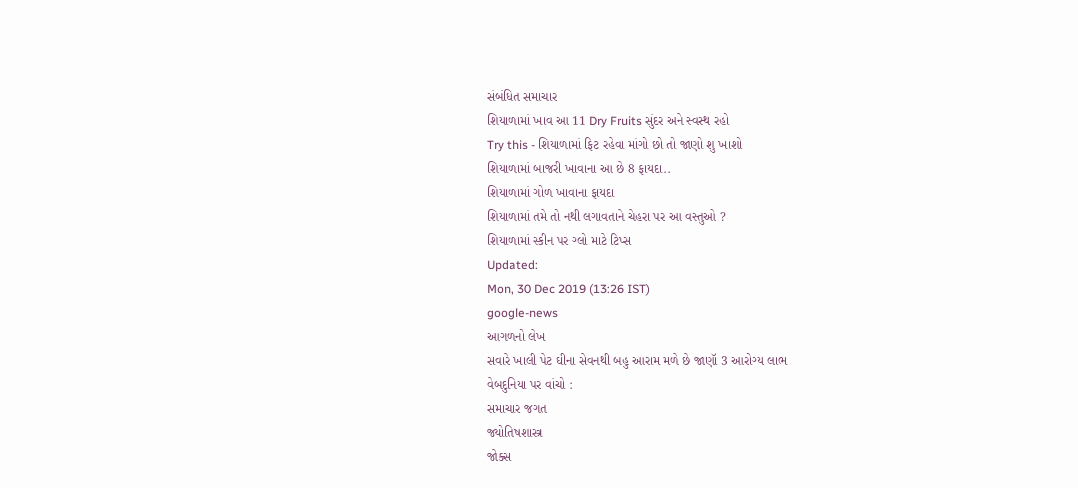સંબંધિત સમાચાર
શિયાળામાં ખાવ આ 11 Dry Fruits સુંદર અને સ્વસ્થ રહો
Try this - શિયાળામાં ફિટ રહેવા માંગો છો તો જાણો શુ ખાશો
શિયાળામાં બાજરી ખાવાના આ છે 8 ફાયદા..
શિયાળામાં ગોળ ખાવાના ફાયદા
શિયાળામાં તમે તો નથી લગાવતાને ચેહરા પર આ વસ્તુઓ ?
શિયાળામાં સ્કીન પર ગ્લો માટે ટિપ્સ
Updated:
Mon, 30 Dec 2019 (13:26 IST)
google-news
આગળનો લેખ
સવારે ખાલી પેટ ઘીના સેવનથી બહુ આરામ મળે છે જાણૉ 3 આરોગ્ય લાભ
વેબદુનિયા પર વાંચો :
સમાચાર જગત
જ્યોતિષશાસ્ત્ર
જોક્સ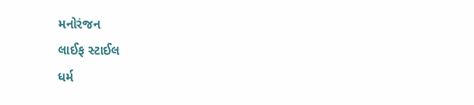મનોરંજન
લાઈફ સ્ટાઈલ
ધર્મ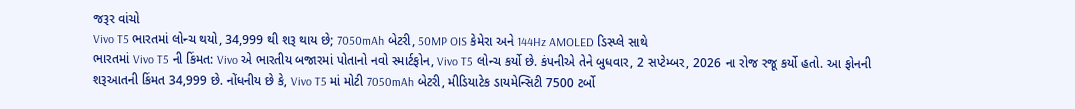જરૂર વાંચો
Vivo T5 ભારતમાં લોન્ચ થયો, 34,999 થી શરૂ થાય છે; 7050mAh બેટરી, 50MP OIS કેમેરા અને 144Hz AMOLED ડિસ્પ્લે સાથે
ભારતમાં Vivo T5 ની કિંમત: Vivo એ ભારતીય બજારમાં પોતાનો નવો સ્માર્ટફોન, Vivo T5 લોન્ચ કર્યો છે. કંપનીએ તેને બુધવાર, 2 સપ્ટેમ્બર, 2026 ના રોજ રજૂ કર્યો હતો. આ ફોનની શરૂઆતની કિંમત 34,999 છે. નોંધનીય છે કે, Vivo T5 માં મોટી 7050mAh બેટરી, મીડિયાટેક ડાયમેન્સિટી 7500 ટર્બો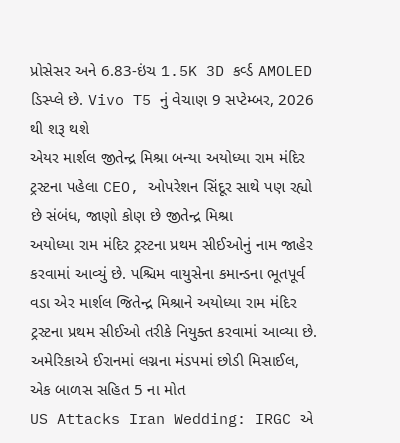પ્રોસેસર અને 6.83-ઇંચ 1.5K 3D કર્વ્ડ AMOLED ડિસ્પ્લે છે. Vivo T5 નું વેચાણ 9 સપ્ટેમ્બર, 2026 થી શરૂ થશે
એયર માર્શલ જીતેન્દ્ર મિશ્રા બન્યા અયોધ્યા રામ મંદિર ટ્રસ્ટના પહેલા CEO, ઓપરેશન સિંદૂર સાથે પણ રહ્યો છે સંબંધ, જાણો કોણ છે જીતેન્દ્ર મિશ્રા
અયોધ્યા રામ મંદિર ટ્રસ્ટના પ્રથમ સીઈઓનું નામ જાહેર કરવામાં આવ્યું છે. પશ્ચિમ વાયુસેના કમાન્ડના ભૂતપૂર્વ વડા એર માર્શલ જિતેન્દ્ર મિશ્રાને અયોધ્યા રામ મંદિર ટ્રસ્ટના પ્રથમ સીઈઓ તરીકે નિયુક્ત કરવામાં આવ્યા છે.
અમેરિકાએ ઈરાનમાં લગ્નના મંડપમાં છોડી મિસાઈલ, એક બાળસ સહિત 5 ના મોત
US Attacks Iran Wedding: IRGC એ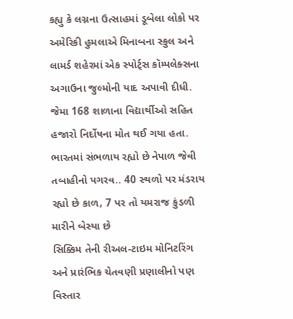કહ્યુ કે લગ્નના ઉત્સાહમાં ડૂબેલા લોકો પર અમેરિકી હુમલાએ મિનાબના સ્કુલ અને લામર્ડ શહેરમાં એક સ્પોર્ટ્સ કૉમ્પલેક્સના અગાઉના જુલ્મોની યાદ અપાવી દીધી. જેમા 168 શાળાના વિદ્યાર્થીઓ સહિત હજારો નિર્દોષના મોત થઈ ગયા હતા.
ભારતમાં સંભળાય રહ્યો છે નેપાળ જેવી તબાહીનો પગરવ.. 40 સ્થળો પર મંડરાય રહ્યો છે કાળ, 7 પર તો યમરાજ કુંડળી મારીને બેસ્યા છે
સિક્કિમ તેની રીઅલ-ટાઇમ મોનિટરિંગ અને પ્રારંભિક ચેતવણી પ્રણાલીનો પણ વિસ્તાર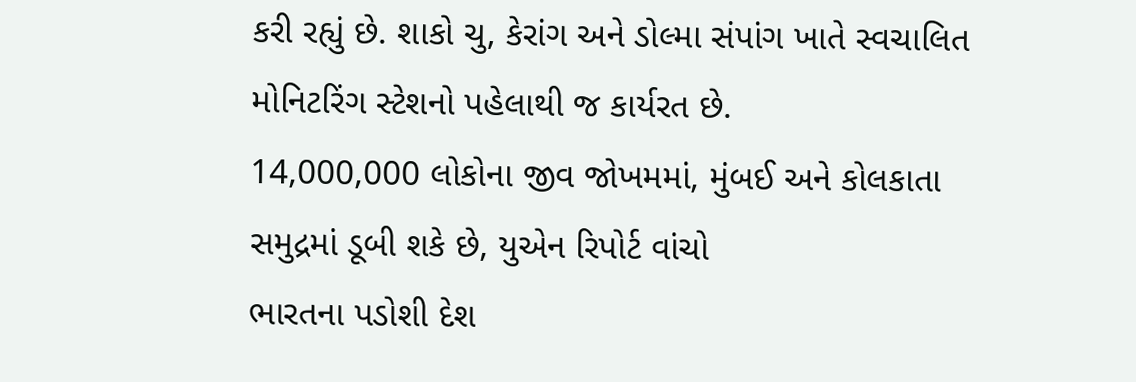કરી રહ્યું છે. શાકો ચુ, કેરાંગ અને ડોલ્મા સંપાંગ ખાતે સ્વચાલિત મોનિટરિંગ સ્ટેશનો પહેલાથી જ કાર્યરત છે.
14,000,000 લોકોના જીવ જોખમમાં, મુંબઈ અને કોલકાતા સમુદ્રમાં ડૂબી શકે છે, યુએન રિપોર્ટ વાંચો
ભારતના પડોશી દેશ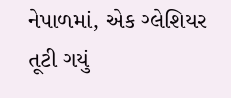નેપાળમાં, એક ગ્લેશિયર તૂટી ગયું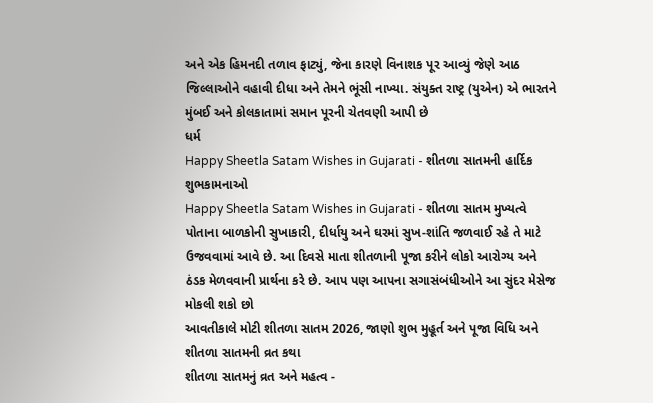અને એક હિમનદી તળાવ ફાટ્યું, જેના કારણે વિનાશક પૂર આવ્યું જેણે આઠ જિલ્લાઓને વહાવી દીધા અને તેમને ભૂંસી નાખ્યા. સંયુક્ત રાષ્ટ્ર (યુએન) એ ભારતને મુંબઈ અને કોલકાતામાં સમાન પૂરની ચેતવણી આપી છે
ધર્મ
Happy Sheetla Satam Wishes in Gujarati - શીતળા સાતમની હાર્દિક શુભકામનાઓ
Happy Sheetla Satam Wishes in Gujarati - શીતળા સાતમ મુખ્યત્વે પોતાના બાળકોની સુખાકારી, દીર્ધાયુ અને ઘરમાં સુખ-શાંતિ જળવાઈ રહે તે માટે ઉજવવામાં આવે છે. આ દિવસે માતા શીતળાની પૂજા કરીને લોકો આરોગ્ય અને ઠંડક મેળવવાની પ્રાર્થના કરે છે. આપ પણ આપના સગાસંબંધીઓને આ સુંદર મેસેજ મોકલી શકો છો
આવતીકાલે મોટી શીતળા સાતમ 2026, જાણો શુભ મુહૂર્ત અને પૂજા વિધિ અને શીતળા સાતમની વ્રત કથા
શીતળા સાતમનું વ્રત અને મહત્વ -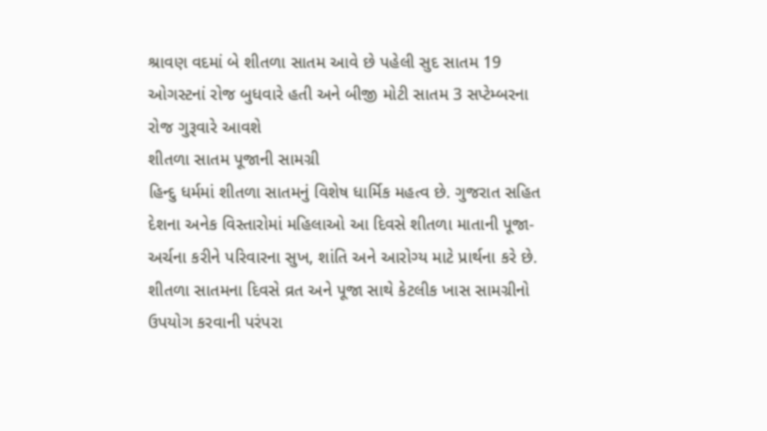શ્રાવણ વદમાં બે શીતળા સાતમ આવે છે પહેલી સુદ સાતમ 19 ઓગસ્ટનાં રોજ બુધવારે હતી અને બીજી મોટી સાતમ 3 સપ્ટેમ્બરના રોજ ગુરૂવારે આવશે
શીતળા સાતમ પૂજાની સામગ્રી
હિન્દુ ધર્મમાં શીતળા સાતમનું વિશેષ ધાર્મિક મહત્વ છે. ગુજરાત સહિત દેશના અનેક વિસ્તારોમાં મહિલાઓ આ દિવસે શીતળા માતાની પૂજા-અર્ચના કરીને પરિવારના સુખ, શાંતિ અને આરોગ્ય માટે પ્રાર્થના કરે છે. શીતળા સાતમના દિવસે વ્રત અને પૂજા સાથે કેટલીક ખાસ સામગ્રીનો ઉપયોગ કરવાની પરંપરા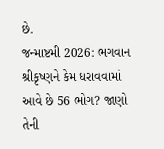છે.
જન્માષ્ટમી 2026: ભગવાન શ્રીકૃષ્ણને કેમ ધરાવવામાં આવે છે 56 ભોગ? જાણો તેની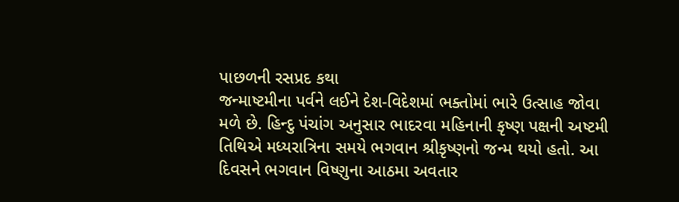પાછળની રસપ્રદ કથા
જન્માષ્ટમીના પર્વને લઈને દેશ-વિદેશમાં ભક્તોમાં ભારે ઉત્સાહ જોવા મળે છે. હિન્દુ પંચાંગ અનુસાર ભાદરવા મહિનાની કૃષ્ણ પક્ષની અષ્ટમી તિથિએ મધ્યરાત્રિના સમયે ભગવાન શ્રીકૃષ્ણનો જન્મ થયો હતો. આ દિવસને ભગવાન વિષ્ણુના આઠમા અવતાર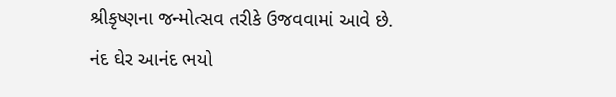શ્રીકૃષ્ણના જન્મોત્સવ તરીકે ઉજવવામાં આવે છે.
નંદ ઘેર આનંદ ભયો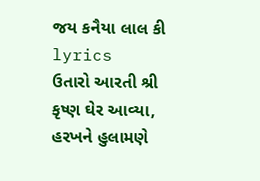જય કનૈયા લાલ કી lyrics
ઉતારો આરતી શ્રી કૃષ્ણ ઘેર આવ્યા, હરખને હુલામણે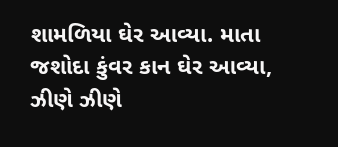શામળિયા ઘેર આવ્યા. માતા જશોદા કુંવર કાન ઘેર આવ્યા, ઝીણે ઝીણે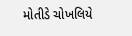મોતીડે ચોખલિયે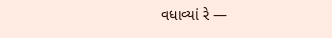વધાવ્યાં રે —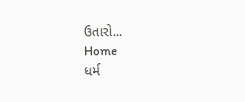ઉતારો...
Home
ધર્મ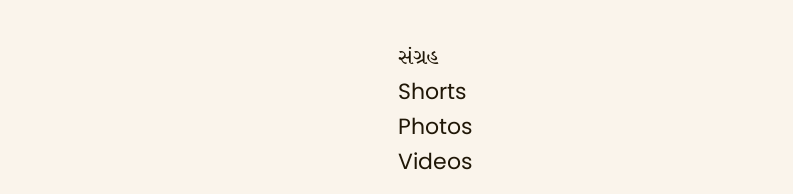સંગ્રહ
Shorts
Photos
Videos